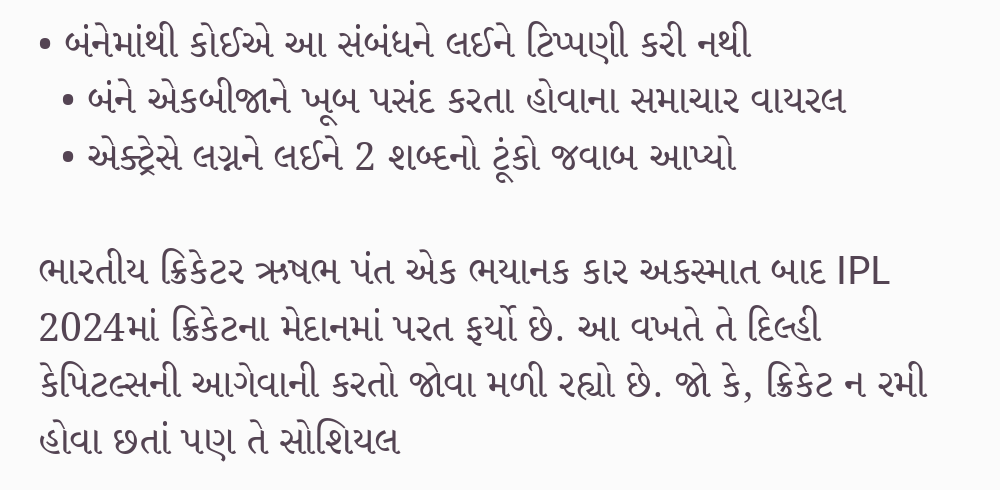• બંનેમાંથી કોઈએ આ સંબંધને લઈને ટિપ્પણી કરી નથી
  • બંને એકબીજાને ખૂબ પસંદ કરતા હોવાના સમાચાર વાયરલ
  • એક્ટ્રેસે લગ્નને લઈને 2 શબ્દનો ટૂંકો જવાબ આપ્યો

ભારતીય ક્રિકેટર ઋષભ પંત એક ભયાનક કાર અકસ્માત બાદ IPL 2024માં ક્રિકેટના મેદાનમાં પરત ફર્યો છે. આ વખતે તે દિલ્હી કેપિટલ્સની આગેવાની કરતો જોવા મળી રહ્યો છે. જો કે, ક્રિકેટ ન રમી હોવા છતાં પણ તે સોશિયલ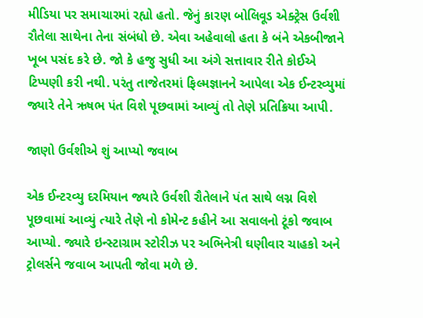મીડિયા પર સમાચારમાં રહ્યો હતો. જેનું કારણ બોલિવૂડ એક્ટ્રેસ ઉર્વશી રૌતેલા સાથેના તેના સંબંધો છે. એવા અહેવાલો હતા કે બંને એકબીજાને ખૂબ પસંદ કરે છે. જો કે હજુ સુધી આ અંગે સત્તાવાર રીતે કોઈએ ટિપ્પણી કરી નથી. પરંતુ તાજેતરમાં ફિલ્મજ્ઞાનને આપેલા એક ઈન્ટરવ્યુમાં જ્યારે તેને ઋષભ પંત વિશે પૂછવામાં આવ્યું તો તેણે પ્રતિક્રિયા આપી.

જાણો ઉર્વશીએ શું આપ્યો જવાબ

એક ઈન્ટરવ્યુ દરમિયાન જ્યારે ઉર્વશી રૌતેલાને પંત સાથે લગ્ન વિશે પૂછવામાં આવ્યું ત્યારે તેણે નો કોમેન્ટ કહીને આ સવાલનો ટૂંકો જવાબ આપ્યો. જ્યારે ઇન્સ્ટાગ્રામ સ્ટોરીઝ પર અભિનેત્રી ઘણીવાર ચાહકો અને ટ્રોલર્સને જવાબ આપતી જોવા મળે છે.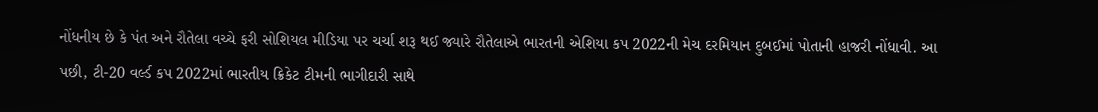નોંધનીય છે કે પંત અને રૌતેલા વચ્ચે ફરી સોશિયલ મીડિયા પર ચર્ચા શરૂ થઈ જ્યારે રૌતેલાએ ભારતની એશિયા કપ 2022ની મેચ દરમિયાન દુબઈમાં પોતાની હાજરી નોંધાવી. આ પછી, ટી-20 વર્લ્ડ કપ 2022માં ભારતીય ક્રિકેટ ટીમની ભાગીદારી સાથે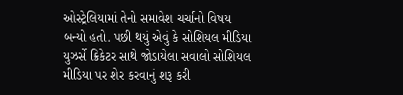ઓસ્ટ્રેલિયામાં તેનો સમાવેશ ચર્ચાનો વિષય બન્યો હતો. પછી થયું એવું કે સોશિયલ મીડિયા યુઝર્સે ક્રિકેટર સાથે જોડાયેલા સવાલો સોશિયલ મીડિયા પર શેર કરવાનું શરૂ કરી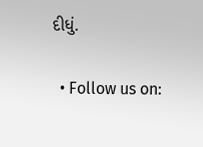દીધું.

  • Follow us on: